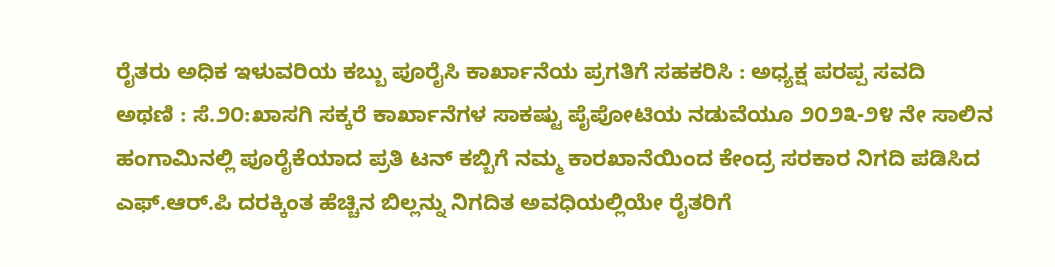ರೈತರು ಅಧಿಕ ಇಳುವರಿಯ ಕಬ್ಬು ಪೂರೈಸಿ ಕಾರ್ಖಾನೆಯ ಪ್ರಗತಿಗೆ ಸಹಕರಿಸಿ : ಅಧ್ಯಕ್ಷ ಪರಪ್ಪ ಸವದಿ
ಅಥಣಿ : ಸೆ.೨೦:ಖಾಸಗಿ ಸಕ್ಕರೆ ಕಾರ್ಖಾನೆಗಳ ಸಾಕಷ್ಟು ಪೈಪೋಟಿಯ ನಡುವೆಯೂ ೨೦೨೩-೨೪ ನೇ ಸಾಲಿನ ಹಂಗಾಮಿನಲ್ಲಿ ಪೂರೈಕೆಯಾದ ಪ್ರತಿ ಟನ್ ಕಬ್ಬಿಗೆ ನಮ್ಮ ಕಾರಖಾನೆಯಿಂದ ಕೇಂದ್ರ ಸರಕಾರ ನಿಗದಿ ಪಡಿಸಿದ ಎಫ್.ಆರ್.ಪಿ ದರಕ್ಕಿಂತ ಹೆಚ್ಚಿನ ಬಿಲ್ಲನ್ನು ನಿಗದಿತ ಅವಧಿಯಲ್ಲಿಯೇ ರೈತರಿಗೆ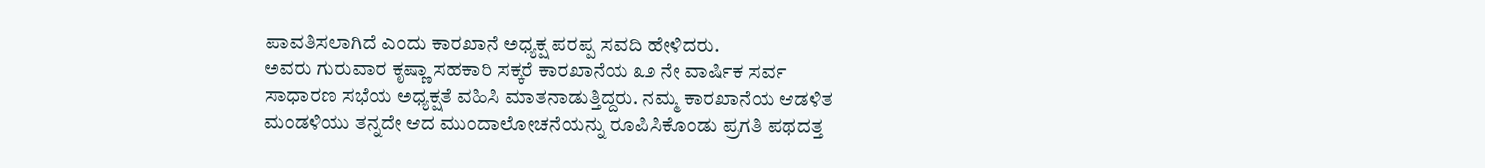ಪಾವತಿಸಲಾಗಿದೆ ಎಂದು ಕಾರಖಾನೆ ಅಧ್ಯಕ್ಷ ಪರಪ್ಪ ಸವದಿ ಹೇಳಿದರು.
ಅವರು ಗುರುವಾರ ಕೃಷ್ಣಾ ಸಹಕಾರಿ ಸಕ್ಕರೆ ಕಾರಖಾನೆಯ ೩೨ ನೇ ವಾರ್ಷಿಕ ಸರ್ವ
ಸಾಧಾರಣ ಸಭೆಯ ಅಧ್ಯಕ್ಷತೆ ವಹಿಸಿ ಮಾತನಾಡುತ್ತಿದ್ದರು. ನಮ್ಮ ಕಾರಖಾನೆಯ ಆಡಳಿತ ಮಂಡಳಿಯು ತನ್ನದೇ ಆದ ಮುಂದಾಲೋಚನೆಯನ್ನು ರೂಪಿಸಿಕೊಂಡು ಪ್ರಗತಿ ಪಥದತ್ತ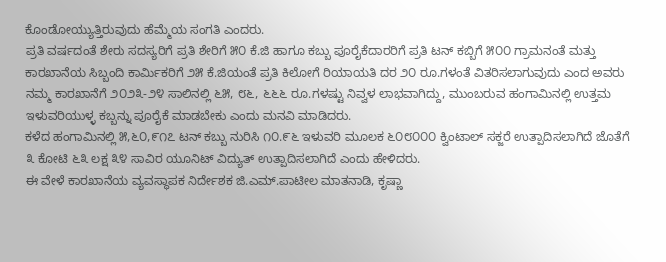ಕೊಂಡೋಯ್ಯುತ್ತಿರುವುದು ಹೆಮ್ಮೆಯ ಸಂಗತಿ ಎಂದರು.
ಪ್ರತಿ ವರ್ಷದಂತೆ ಶೇರು ಸದಸ್ಯರಿಗೆ ಪ್ರತಿ ಶೇರಿಗೆ ೫೦ ಕೆ.ಜಿ ಹಾಗೂ ಕಬ್ಬು ಪೂರೈಕೆದಾರರಿಗೆ ಪ್ರತಿ ಟನ್ ಕಬ್ಬಿಗೆ ೫೦೦ ಗ್ರಾಮನಂತೆ ಮತ್ತು ಕಾರಖಾನೆಯ ಸಿಬ್ಬಂದಿ ಕಾರ್ಮಿಕರಿಗೆ ೨೫ ಕೆ.ಜಿಯಂತೆ ಪ್ರತಿ ಕಿಲೋಗೆ ರಿಯಾಯತಿ ದರ ೨೦ ರೂ.ಗಳಂತೆ ವಿತರಿಸಲಾಗುವುದು ಎಂದ ಅವರು ನಮ್ಮ ಕಾರಖಾನೆಗೆ ೨೦೨೩-೨೪ ಸಾಲಿನಲ್ಲಿ ೬೫, ೮೬, ೬೬೬ ರೂ.ಗಳಷ್ಟು ನಿವ್ವಳ ಲಾಭವಾಗಿದ್ದು, ಮುಂಬರುವ ಹಂಗಾಮಿನಲ್ಲಿ ಉತ್ತಮ ಇಳುವರಿಯುಳ್ಳ ಕಬ್ಬನ್ನು ಪೂರೈಕೆ ಮಾಡಬೇಕು ಎಂದು ಮನವಿ ಮಾಡಿದರು.
ಕಳೆದ ಹಂಗಾಮಿನಲ್ಲಿ ೫,೬೦,೯೧೭ ಟನ್ ಕಬ್ಬು ನುರಿಸಿ ೧೦.೯೬ ಇಳುವರಿ ಮೂಲಕ ೬೦೮೦೦೦ ಕ್ವಿಂಟಾಲ್ ಸಕ್ಜರೆ ಉತ್ಪಾದಿಸಲಾಗಿದೆ ಜೊತೆಗೆ ೩ ಕೋಟಿ ೬೩ ಲಕ್ಷ ೩೪ ಸಾವಿರ ಯೂನಿಟ್ ವಿದ್ಯುತ್ ಉತ್ಪಾದಿಸಲಾಗಿದೆ ಎಂದು ಹೇಳಿದರು.
ಈ ವೇಳೆ ಕಾರಖಾನೆಯ ವ್ಯವಸ್ಥಾಪಕ ನಿರ್ದೇಶಕ ಜಿ.ಎಮ್.ಪಾಟೀಲ ಮಾತನಾಡಿ, ಕೃಷ್ಣಾ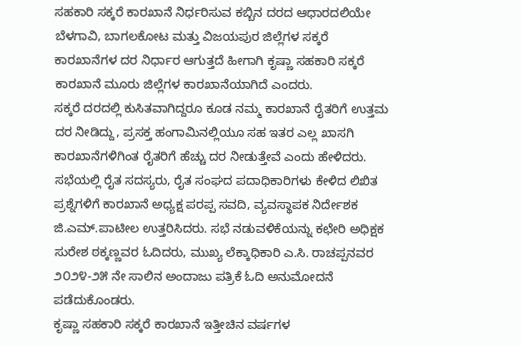ಸಹಕಾರಿ ಸಕ್ಕರೆ ಕಾರಖಾನೆ ನಿರ್ಧರಿಸುವ ಕಬ್ಬಿನ ದರದ ಆಧಾರದಲಿಯೇ ಬೆಳಗಾವಿ, ಬಾಗಲಕೋಟ ಮತ್ತು ವಿಜಯಪುರ ಜಿಲ್ಲೆಗಳ ಸಕ್ಕರೆ ಕಾರಖಾನೆಗಳ ದರ ನಿರ್ಧಾರ ಆಗುತ್ತದೆ ಹೀಗಾಗಿ ಕೃಷ್ಣಾ ಸಹಕಾರಿ ಸಕ್ಕರೆ ಕಾರಖಾನೆ ಮೂರು ಜಿಲ್ಲೆಗಳ ಕಾರಖಾನೆಯಾಗಿದೆ ಎಂದರು.
ಸಕ್ಕರೆ ದರದಲ್ಲಿ ಕುಸಿತವಾಗಿದ್ದರೂ ಕೂಡ ನಮ್ಮ ಕಾರಖಾನೆ ರೈತರಿಗೆ ಉತ್ತಮ ದರ ನೀಡಿದ್ದು, ಪ್ರಸಕ್ತ ಹಂಗಾಮಿನಲ್ಲಿಯೂ ಸಹ ಇತರ ಎಲ್ಲ ಖಾಸಗಿ ಕಾರಖಾನೆಗಳಿಗಿಂತ ರೈತರಿಗೆ ಹೆಚ್ಚು ದರ ನೀಡುತ್ತೇವೆ ಎಂದು ಹೇಳಿದರು.
ಸಭೆಯಲ್ಲಿ ರೈತ ಸದಸ್ಯರು, ರೈತ ಸಂಘದ ಪದಾಧಿಕಾರಿಗಳು ಕೇಳಿದ ಲಿಖಿತ ಪ್ರಶ್ನೆಗಳಿಗೆ ಕಾರಖಾನೆ ಅಧ್ಯಕ್ಷ ಪರಪ್ಪ ಸವದಿ, ವ್ಯವಸ್ಥಾಪಕ ನಿರ್ದೇಶಕ ಜಿ.ಎಮ್.ಪಾಟೀಲ ಉತ್ತರಿಸಿದರು. ಸಭೆ ನಡುವಳಿಕೆಯನ್ನು ಕಛೇರಿ ಅಧಿಕ್ಷಕ ಸುರೇಶ ಠಕ್ಕಣ್ಣವರ ಓದಿದರು, ಮುಖ್ಯ ಲೆಕ್ಕಾಧಿಕಾರಿ ಎ.ಸಿ. ರಾಚಪ್ಪನವರ ೨೦೨೪-೨೫ ನೇ ಸಾಲಿನ ಅಂದಾಜು ಪತ್ರಿಕೆ ಓದಿ ಅನುಮೋದನೆ ಪಡೆದುಕೊಂಡರು.
ಕೃಷ್ಣಾ ಸಹಕಾರಿ ಸಕ್ಕರೆ ಕಾರಖಾನೆ ಇತ್ತೀಚಿನ ವರ್ಷಗಳ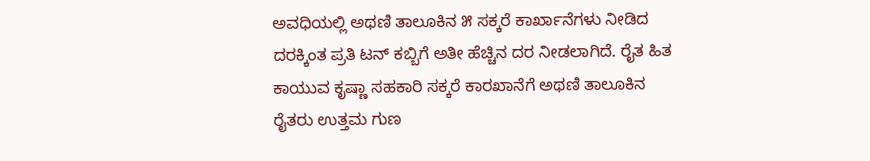ಅವಧಿಯಲ್ಲಿ ಅಥಣಿ ತಾಲೂಕಿನ ೫ ಸಕ್ಕರೆ ಕಾರ್ಖಾನೆಗಳು ನೀಡಿದ ದರಕ್ಕಿಂತ ಪ್ರತಿ ಟನ್ ಕಬ್ಬಿಗೆ ಅತೀ ಹೆಚ್ಚಿನ ದರ ನೀಡಲಾಗಿದೆ. ರೈತ ಹಿತ ಕಾಯುವ ಕೃಷ್ಣಾ ಸಹಕಾರಿ ಸಕ್ಕರೆ ಕಾರಖಾನೆಗೆ ಅಥಣಿ ತಾಲೂಕಿನ ರೈತರು ಉತ್ತಮ ಗುಣ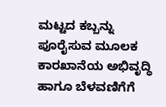ಮಟ್ಟದ ಕಬ್ಬನ್ನು ಪೂರೈಸುವ ಮೂಲಕ ಕಾರಖಾನೆಯ ಅಭಿವೃದ್ಧಿ ಹಾಗೂ ಬೆಳವಣಿಗೆಗೆ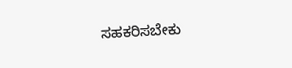ಸಹಕರಿಸಬೇಕು